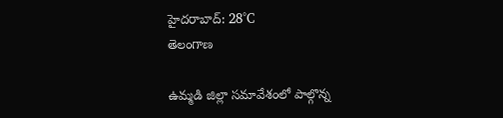హైదరాబాద్: 28°C
తెలంగాణ

ఉమ్మడి జిల్లా సమావేశంలో పాల్గొన్న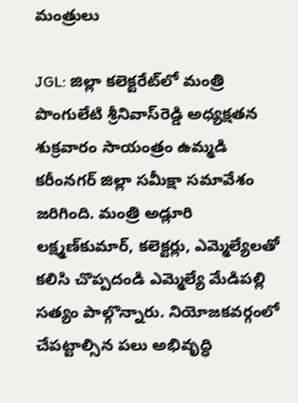మంత్రులు

JGL: జిల్లా కలెక్టరేట్‌లో మంత్రి పొంగులేటి శ్రీనివాస్‌రెడ్డి అధ్యక్షతన శుక్రవారం సాయంత్రం ఉమ్మడి కరీంనగర్ జిల్లా సమీక్షా సమావేశం జరిగింది. మంత్రి అడ్లూరి లక్ష్మణ్‌కుమార్, కలెక్టర్లు, ఎమ్మెల్యేలతో కలిసి చొప్పదండి ఎమ్మెల్యే మేడిపల్లి సత్యం పాల్గొన్నారు. నియోజకవర్గంలో చేపట్టాల్సిన పలు అభివృద్ధి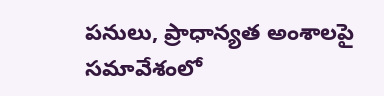పనులు, ప్రాధాన్యత అంశాలపై సమావేశంలో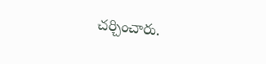చర్చించారు.